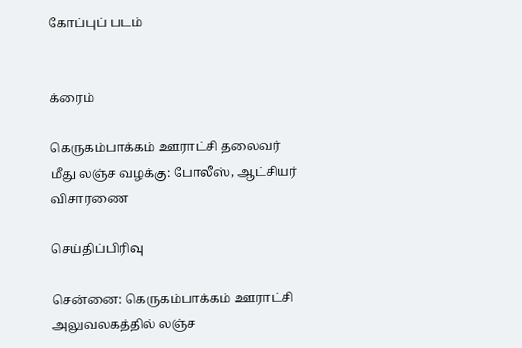கோப்புப் படம்


க்ரைம்

கெருகம்பாக்கம் ஊராட்சி தலைவர் மீது லஞ்ச வழக்கு: போலீஸ், ஆட்சியர் விசாரணை

செய்திப்பிரிவு

சென்னை: கெருகம்பாக்கம் ஊராட்சி அலுவலகத்தில் லஞ்ச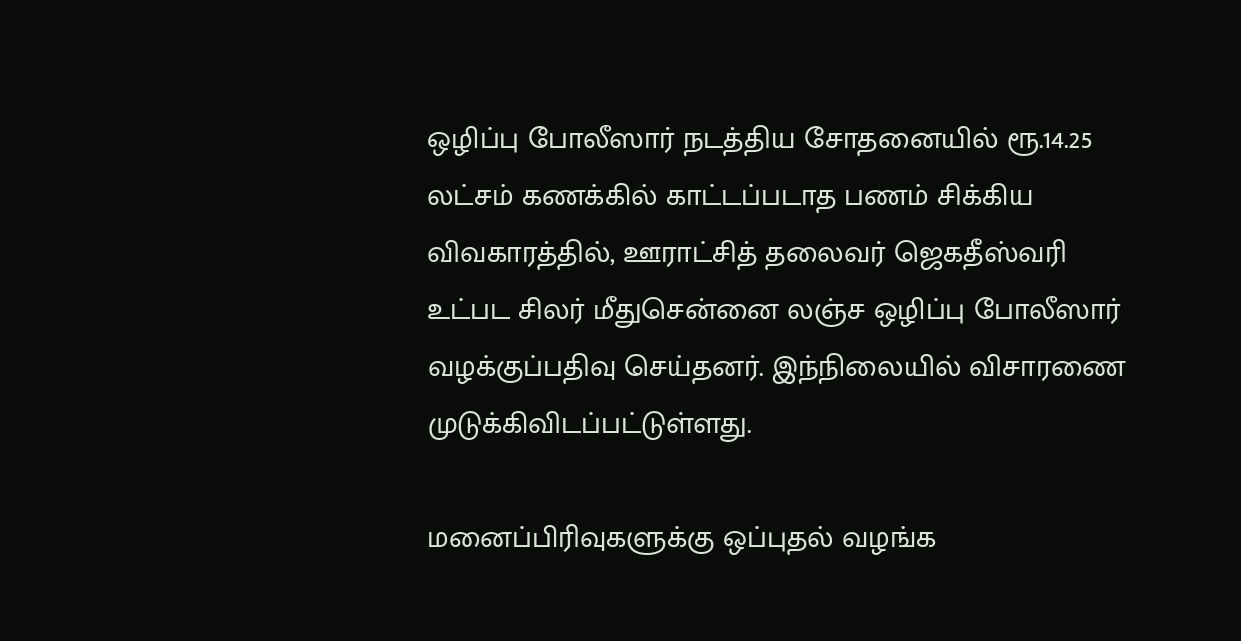ஒழிப்பு போலீஸார் நடத்திய சோதனையில் ரூ.14.25 லட்சம் கணக்கில் காட்டப்படாத பணம் சிக்கிய விவகாரத்தில், ஊராட்சித் தலைவர் ஜெகதீஸ்வரி உட்பட சிலர் மீதுசென்னை லஞ்ச ஒழிப்பு போலீஸார் வழக்குப்பதிவு செய்தனர். இந்நிலையில் விசாரணை முடுக்கிவிடப்பட்டுள்ளது.

மனைப்பிரிவுகளுக்கு ஒப்புதல் வழங்க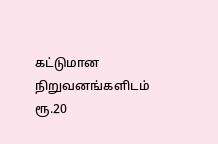கட்டுமான நிறுவனங்களிடம் ரூ.20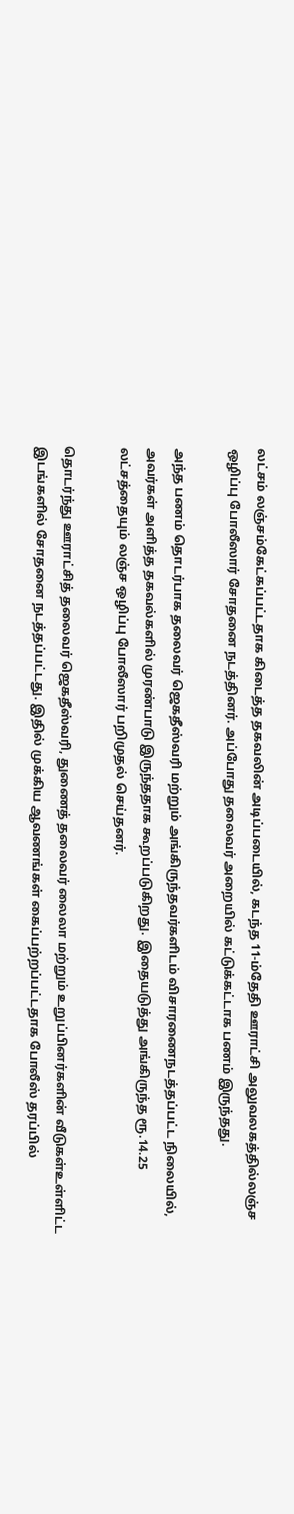லட்சம் லஞ்சம்கேட்கப்பட்டதாக கிடைத்த தகவலின் அடிப்படையில், கடந்த 11-ம்தேதி ஊராட்சி அலுவலகத்தில்லஞ்ச ஒழிப்பு போலீஸார் சோதனை நடத்தினர். அப்போது தலைவர் அறையில் கட்டுக்கட்டாக பணம் இருந்தது.

அந்த பணம் தொடர்பாக தலைவர் ஜெகதீஸ்வரி மற்றும் அங்கிருந்தவர்களிடம் விசாரணைநடத்தப்பட்ட நிலையில், அவர்கள் அளித்த தகவல்களில் முரண்பாடு இருந்ததாக கூறப்படுகிறது. இதையடுத்து அங்கிருந்த ரூ.14.25 லட்சத்தையும் லஞ்ச ஒழிப்பு போலீஸார் பறிமுதல் செய்தனர்.

தொடர்ந்து ஊராட்சித் தலைவர் ஜெகதீஸ்வரி, துணைத் தலைவர் லைலா மற்றும் உறுப்பினர்களின் வீடுகள்உள்ளிட்ட இடங்களில் சோதனை நடத்தப்பட்டது. இதில் முக்கிய ஆவணங்கள் கைப்பற்றப்பட்டதாக போலீஸ் தரப்பில்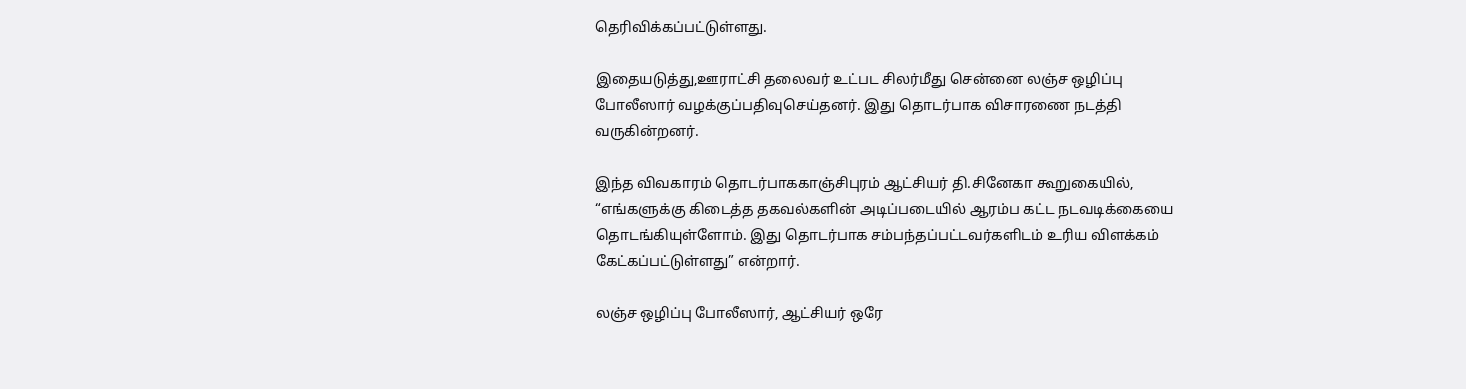தெரிவிக்கப்பட்டுள்ளது.

இதையடுத்து,ஊராட்சி தலைவர் உட்பட சிலர்மீது சென்னை லஞ்ச ஒழிப்பு போலீஸார் வழக்குப்பதிவுசெய்தனர். இது தொடர்பாக விசாரணை நடத்தி வருகின்றனர்.

இந்த விவகாரம் தொடர்பாககாஞ்சிபுரம் ஆட்சியர் தி.சினேகா கூறுகையில், “எங்களுக்கு கிடைத்த தகவல்களின் அடிப்படையில் ஆரம்ப கட்ட நடவடிக்கையை தொடங்கியுள்ளோம். இது தொடர்பாக சம்பந்தப்பட்டவர்களிடம் உரிய விளக்கம் கேட்கப்பட்டுள்ளது” என்றார்.

லஞ்ச ஒழிப்பு போலீஸார், ஆட்சியர் ஒரே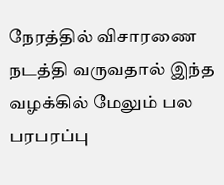நேரத்தில் விசாரணை நடத்தி வருவதால் இந்த வழக்கில் மேலும் பல பரபரப்பு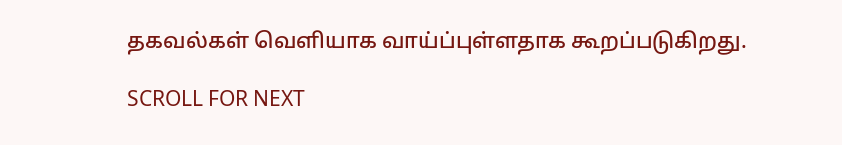தகவல்கள் வெளியாக வாய்ப்புள்ளதாக கூறப்படுகிறது.

SCROLL FOR NEXT